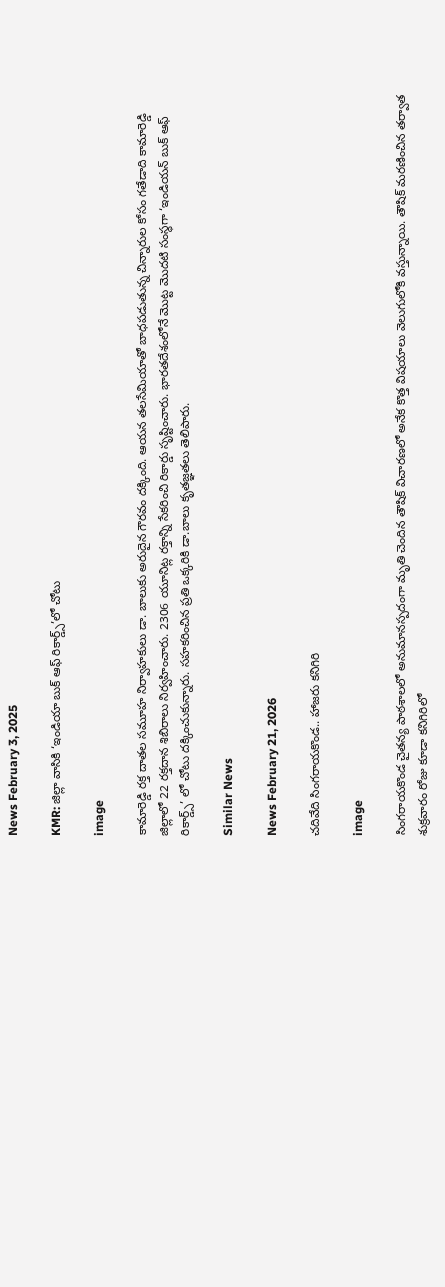News February 3, 2025

KMR: జిల్లా వాసికి ‘ఇండియా బుక్ ఆఫ్ రికార్డ్స్’లో చోటు

image

కామారెడ్డి రక్త దాతల సమూహ నిర్వాహకులు డా. బాలుకు అరుదైన గౌరవం దక్కింది. ఆయన తలసేమియాతో బాధపడుతున్న చిన్నారుల కోసం గతేడాది కామారెడ్డి జిల్లాలో 22 రక్తదాన శిబిరాలు నిర్వహించారు. 2306 యూనిట్ల రక్తాన్ని సేకరించి రికార్డు సృష్టించారు. భారతదేశంలోనే మొట్ట మొదటి సంస్థగా ‘ఇండియన్ బుక్ ఆఫ్ రికార్డ్స్’ లో చోటు దక్కించుకున్నారు. సహకరించిన ప్రతి ఒక్కరికి డా.బాలు కృతజ్ఞతలు తెలిపారు.

Similar News

News February 21, 2026

చదివేది సింగరాయకొండ.. హాజరు కనిగిరి

image

సింగరాయకొండ చైతన్య పాఠశాలలో అనుమానస్పదంగా మృతి చెందిన తౌషిక్ విచారణలో అనేక కొత్త విషయాలు వెలుగులోకి వస్తున్నాయి. తౌషిక్ మరణించిన తర్వాత శుక్రవారం రోజు కూడా కనిగిరిలో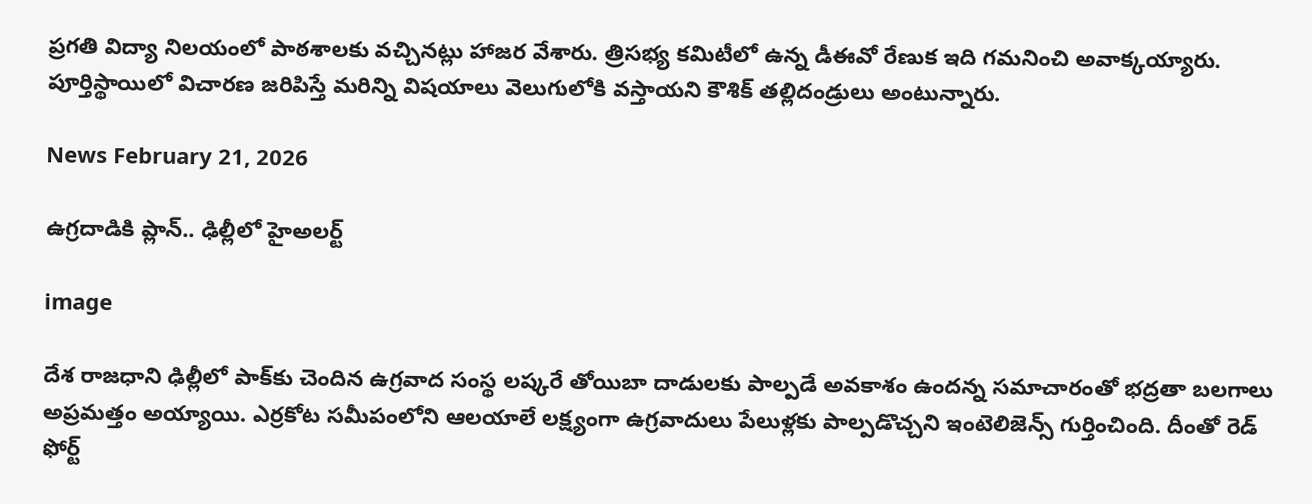ప్రగతి విద్యా నిలయంలో పాఠశాలకు వచ్చినట్లు హాజర వేశారు. త్రిసభ్య కమిటీలో ఉన్న డీఈవో రేణుక ఇది గమనించి అవాక్కయ్యారు. పూర్తిస్థాయిలో విచారణ జరిపిస్తే మరిన్ని విషయాలు వెలుగులోకి వస్తాయని కౌశిక్ తల్లిదండ్రులు అంటున్నారు.

News February 21, 2026

ఉగ్రదాడికి ప్లాన్.. ఢిల్లీలో హైఅలర్ట్

image

దేశ రాజధాని ఢిల్లీలో పాక్‌కు చెందిన ఉగ్రవాద సంస్థ లష్కరే తోయిబా దాడులకు పాల్పడే అవకాశం ఉందన్న సమాచారంతో భద్రతా బలగాలు అప్రమత్తం అయ్యాయి. ఎర్రకోట సమీపంలోని ఆలయాలే లక్ష్యంగా ఉగ్రవాదులు పేలుళ్లకు పాల్పడొచ్చని ఇంటెలిజెన్స్ గుర్తించింది. దీంతో రెడ్ ఫోర్ట్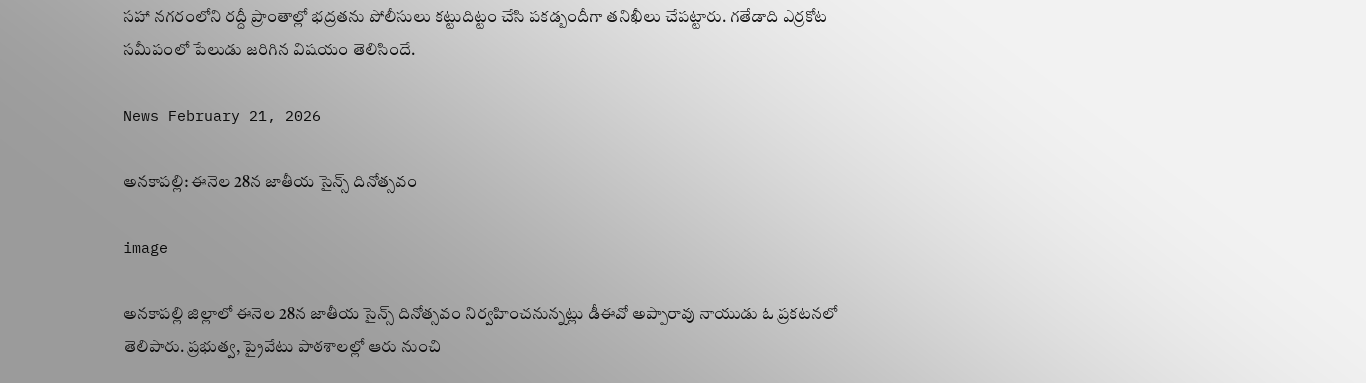సహా నగరంలోని రద్దీ ప్రాంతాల్లో భద్రతను పోలీసులు కట్టుదిట్టం చేసి పకడ్బందీగా తనిఖీలు చేపట్టారు. గతేడాది ఎర్రకోట సమీపంలో పేలుడు జరిగిన విషయం తెలిసిందే.

News February 21, 2026

అనకాపల్లి: ఈనెల 28న జాతీయ సైన్స్ దినోత్సవం

image

అనకాపల్లి జిల్లాలో ఈనెల 28న జాతీయ సైన్స్ దినోత్సవం నిర్వహించనున్నట్లు డీఈవో అప్పారావు నాయుడు ఓ ప్రకటనలో తెలిపారు. ప్రభుత్వ, ప్రైవేటు పాఠశాలల్లో ఆరు నుంచి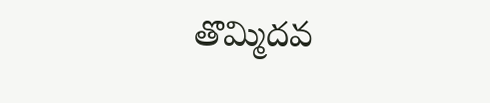తొమ్మిదవ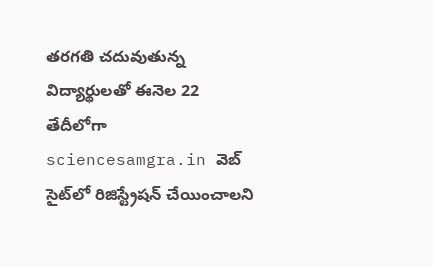తరగతి చదువుతున్న విద్యార్థులతో ఈనెల 22 తేదీలోగా sciencesamgra.in వెబ్ సైట్‌లో రిజిస్ట్రేషన్ చేయించాలని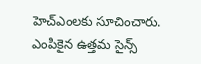హెచ్ఎంలకు సూచించారు. ఎంపికైన ఉత్తమ సైన్స్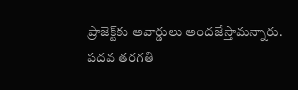ప్రాజెక్ట్‌కు అవార్డులు అందజేస్తామన్నారు. పదవ తరగతి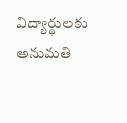విద్యార్థులకు అనుమతి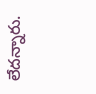లేదన్నారు.